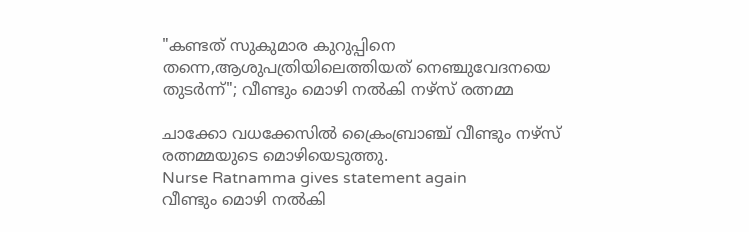"കണ്ടത് സുകുമാര കുറുപ്പിനെ തന്നെ,ആശുപത്രിയിലെത്തിയത് നെഞ്ചുവേദനയെ തുടർന്ന്"; വീണ്ടും മൊഴി നൽകി നഴ്സ് രത്നമ്മ

ചാക്കോ വധക്കേസിൽ ക്രൈംബ്രാഞ്ച് വീണ്ടും നഴ്സ് രത്നമ്മയുടെ മൊഴിയെടുത്തു.
Nurse Ratnamma gives statement again
വീണ്ടും മൊഴി നൽകി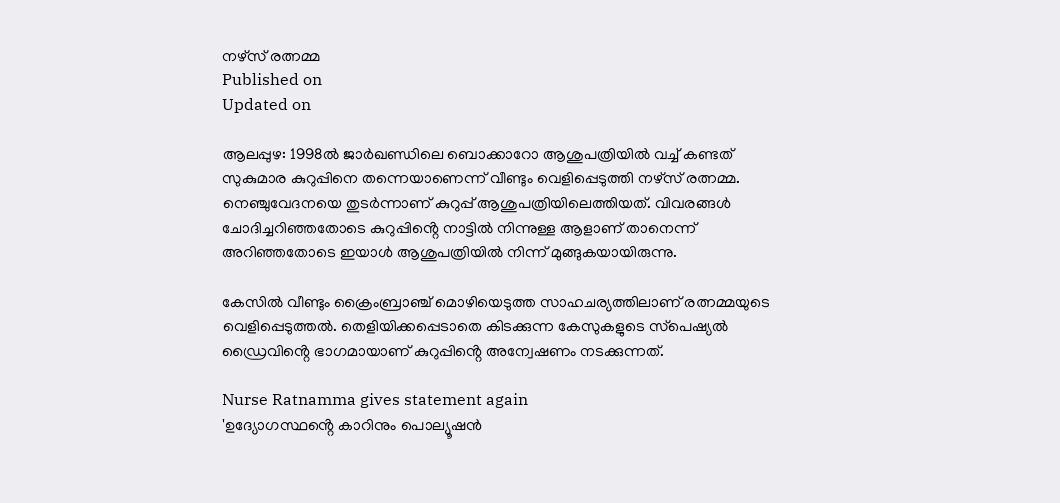നഴ്സ് രത്നമ്മ
Published on
Updated on

ആലപ്പുഴ: 1998ൽ ജാർഖണ്ഡിലെ ബൊക്കാറോ ആശുപത്രിയിൽ വച്ച് കണ്ടത് സുകുമാര കുറുപ്പിനെ തന്നെയാണെന്ന് വീണ്ടും വെളിപ്പെടുത്തി നഴ്സ് രത്നമ്മ. നെഞ്ചുവേദനയെ തുടർന്നാണ് കുറുപ്പ് ആശുപത്രിയിലെത്തിയത്. വിവരങ്ങൾ ചോദിച്ചറിഞ്ഞതോടെ കുറുപ്പിൻ്റെ നാട്ടിൽ നിന്നുള്ള ആളാണ് താനെന്ന് അറിഞ്ഞതോടെ ഇയാൾ ആശുപത്രിയിൽ നിന്ന് മുങ്ങുകയായിരുന്നു.

കേസിൽ വീണ്ടും ക്രൈംബ്രാഞ്ച് മൊഴിയെടുത്ത സാഹചര്യത്തിലാണ് രത്നമ്മയുടെ വെളിപ്പെടുത്തൽ. തെളിയിക്കപ്പെടാതെ കിടക്കുന്ന കേസുകളുടെ സ്‌പെഷ്യൽ ഡ്രൈവിൻ്റെ ഭാഗമായാണ് കുറുപ്പിൻ്റെ അന്വേഷണം നടക്കുന്നത്.

Nurse Ratnamma gives statement again
'ഉദ്യോഗസ്ഥൻ്റെ കാറിനും പൊല്യൂഷൻ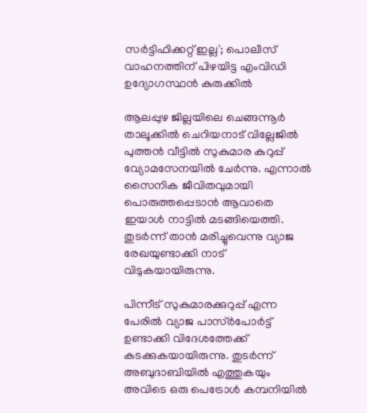സർട്ടിഫിക്കറ്റ് ഇല്ല'; പൊലീസ് വാഹനത്തിന് പിഴയിട്ട എംവിഡി ഉദ്യോഗസ്ഥൻ കുരുക്കിൽ

ആലപ്പുഴ ജില്ലയിലെ ചെങ്ങന്നൂർ താലൂക്കിൽ ചെറിയനാട് വില്ലേജിൽ പുത്തൻ വീട്ടിൽ സുകുമാര കുറുപ്പ് വ്യോമസേനയിൽ ചേർന്നു. എന്നാൽ സൈനിക ജീവിതവുമായി പൊരുത്തപ്പെടാൻ ആവാതെ ഇയാൾ നാട്ടിൽ മടങ്ങിയെത്തി. തുടർന്ന് താൻ മരിച്ചുവെന്നു വ്യാജ രേഖയുണ്ടാക്കി നാട് വിടുകയായിരുന്നു.

പിന്നീട് സുകുമാരക്കുറുപ്പ് എന്ന പേരിൽ വ്യാജ പാസ്ർപോർട്ട് ഉണ്ടാക്കി വിദേശത്തേക്ക് കടക്കുകയായിരുന്നു. തുടർന്ന് അബുദാബിയിൽ എത്തുകയും അവിടെ ഒരു പെട്രോൾ കമ്പനിയിൽ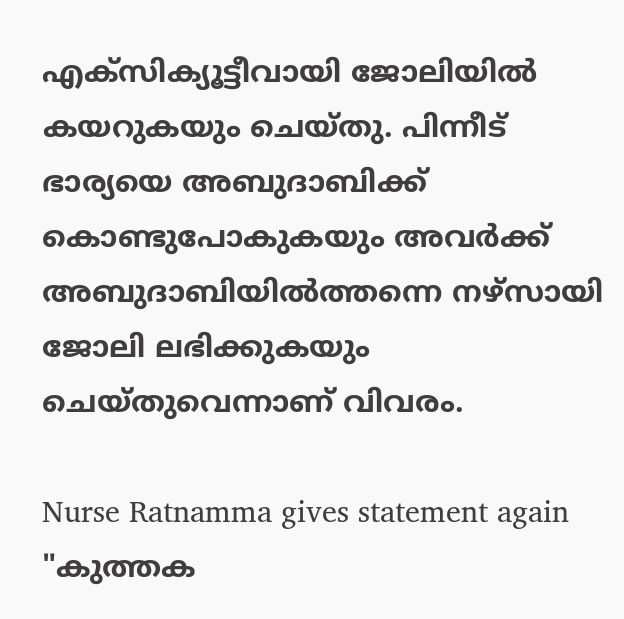എക്സിക്യൂട്ടീവായി ജോലിയിൽ കയറുകയും ചെയ്തു. പിന്നീട് ഭാര്യയെ അബുദാബിക്ക് കൊണ്ടുപോകുകയും അവർക്ക് അബുദാബിയിൽത്തന്നെ നഴ്സായി ജോലി ലഭിക്കുകയും ചെയ്തുവെന്നാണ് വിവരം.

Nurse Ratnamma gives statement again
"കുത്തക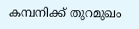കമ്പനിക്ക് തുറമുഖം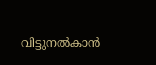വിട്ടുനൽകാൻ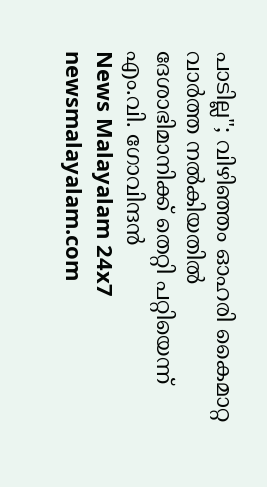പാടില്ല"; വിഴിഞ്ഞം ഓഹരി കൈമാറ്റ വാർത്ത നൽകിയതിൽ ദേശാഭിമാനിക്ക് തെറ്റി പറ്റിയെന്ന് എം.വി. ഗോവിന്ദൻ
News Malayalam 24x7
newsmalayalam.com